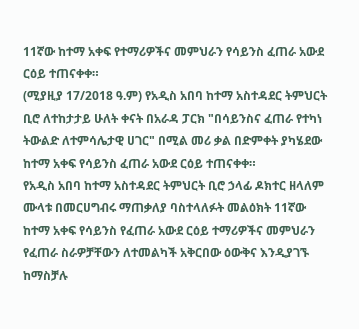11ኛው ከተማ አቀፍ የተማሪዎችና መምህራን የሳይንስ ፈጠራ አውደ ርዕይ ተጠናቀቀ።
(ሚያዚያ 17/2018 ዓ.ም) የአዲስ አበባ ከተማ አስተዳደር ትምህርት ቢሮ ለተከታታይ ሁለት ቀናት በአራዳ ፓርክ "በሳይንስና ፈጠራ የተካነ ትውልድ ለተምሳሌታዊ ሀገር" በሚል መሪ ቃል በድምቀት ያካሄደው ከተማ አቀፍ የሳይንስ ፈጠራ አውደ ርዕይ ተጠናቀቀ።
የአዲስ አበባ ከተማ አስተዳደር ትምህርት ቢሮ ኃላፊ ዶክተር ዘላለም ሙላቱ በመርሀግብሩ ማጠቃለያ ባስተላለፉት መልዕክት 11ኛው ከተማ አቀፍ የሳይንስ የፈጠራ አውደ ርዕይ ተማሪዎችና መምህራን የፈጠራ ስራዎቻቸውን ለተመልካች አቅርበው ዕውቅና እንዲያገኙ ከማስቻሉ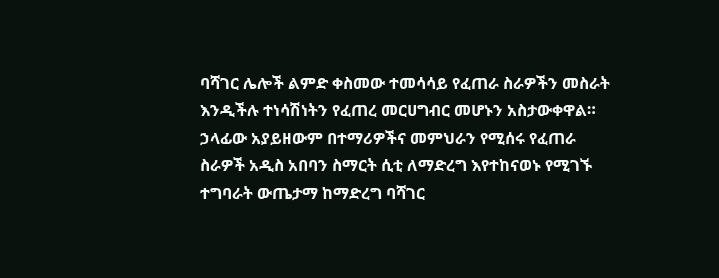ባሻገር ሌሎች ልምድ ቀስመው ተመሳሳይ የፈጠራ ስራዎችን መስራት እንዲችሉ ተነሳሽነትን የፈጠረ መርሀግብር መሆኑን አስታውቀዋል።
ኃላፊው አያይዘውም በተማሪዎችና መምህራን የሚሰሩ የፈጠራ ስራዎች አዲስ አበባን ስማርት ሲቲ ለማድረግ እየተከናወኑ የሚገኙ ተግባራት ውጤታማ ከማድረግ ባሻገር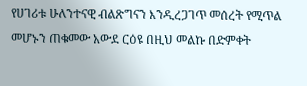የሀገሪቱ ሁለንተናዊ ብልጽግናን እንዲረጋገጥ መሰረት የሚጥል መሆኑን ጠቁመው አውደ ርዕዩ በዚህ መልኩ በድምቀት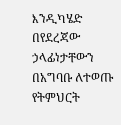እንዲካሄድ በየደረጃው ኃላፊነታቸውን በአግባቡ ለተወጡ የትምህርት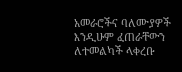አመራሮችና ባለሙያዎች እንዲሁም ፈጠራቸውን ለተመልካች ላቀረቡ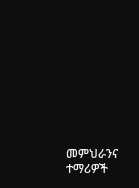መምህራንና ተማሪዎች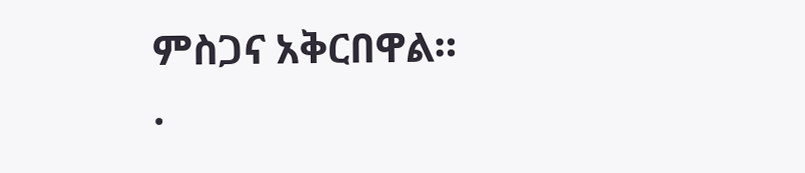ምስጋና አቅርበዋል።
.